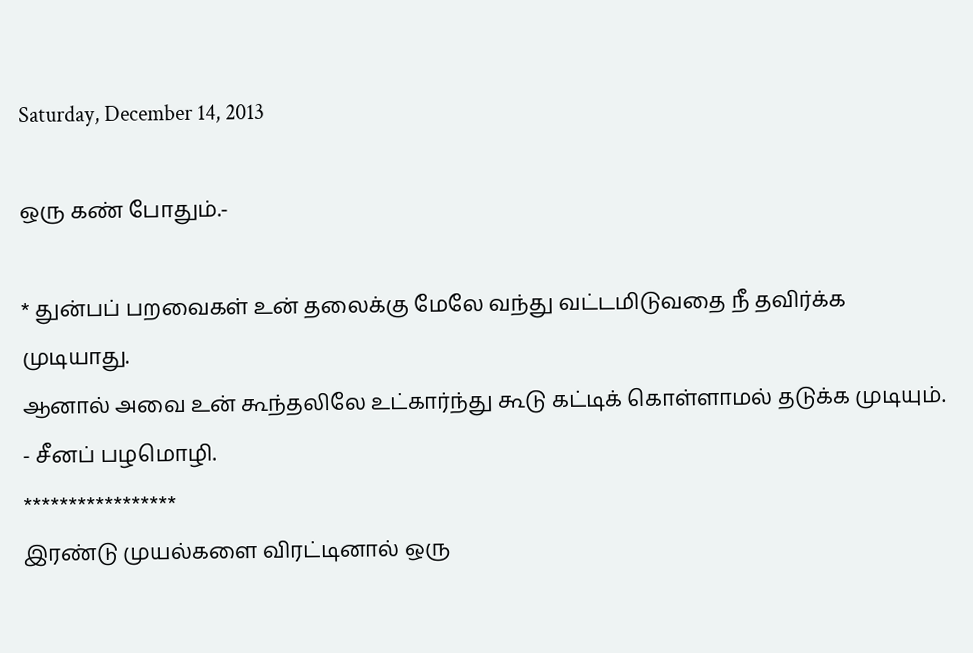Saturday, December 14, 2013

ஒரு கண் போதும்.-

* துன்ப‌ப் பற‌வைக‌ள் உன் த‌லைக்கு மேலே வ‌ந்து வ‌ட்ட‌மிடுவ‌தை நீ த‌விர்க்க‌ முடியாது.
ஆனால் அவை உன் கூந்த‌லிலே உட்கார்ந்து கூடு கட்டிக் கொள்ளாம‌ல் த‌டுக்க‌ முடியும்.
- சீன‌ப் ப‌ழ‌மொழி.
*****************
இரண்டு முயல்களை விரட்டினால் ஒரு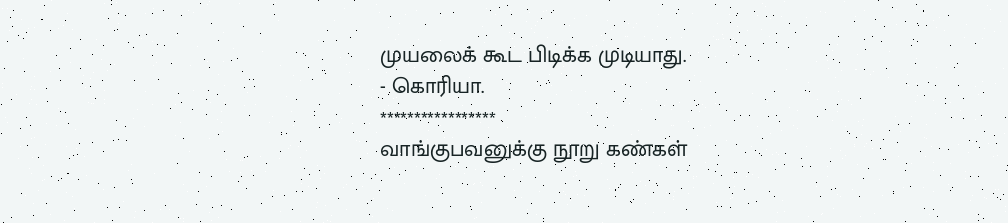முயலைக் கூட பிடிக்க முடியாது.
- கொரியா.
*****************
வாங்குபவனுக்கு நூறு கண்கள்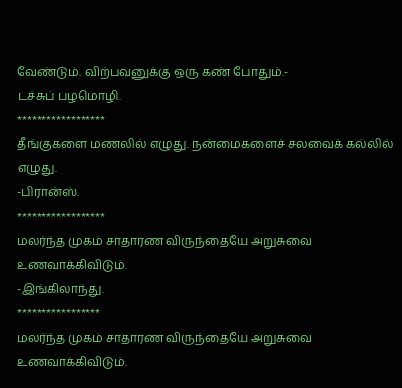வேண்டும். விற்பவனுக்கு ஒரு கண் போதும்.-
டச்சுப் பழமொழி.
******************
தீங்குகளை மணலில் எழுது. நன்மைகளைச் சலவைக் கல்லில் எழுது.
-பிரான்ஸ்.
******************
மலர்ந்த முகம் சாதாரண விருந்தையே அறுசுவை உணவாக்கிவிடும்.
-இங்கிலாந்து.
*****************
மலர்ந்த முகம் சாதாரண விருந்தையே அறுசுவை உணவாக்கிவிடும்.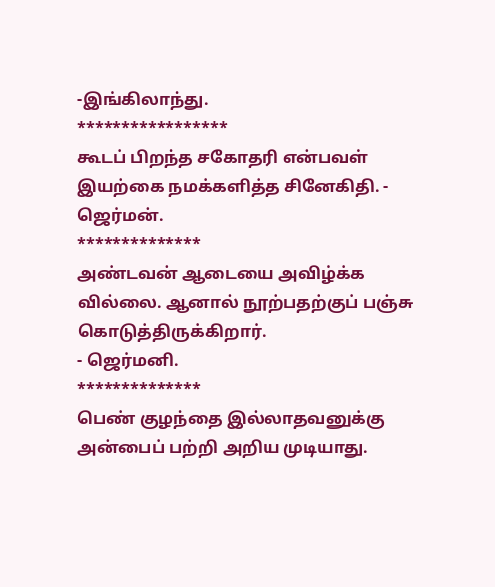-இங்கிலாந்து.
*****************
கூடப் பிறந்த சகோதரி என்பவள் இயற்கை நமக்களித்த சினேகிதி. -
ஜெர்மன்.
**************
அண்டவன் ஆடையை அவிழ்க்க வில்லை. ஆனால் நூற்பதற்குப் பஞ்சு கொடுத்திருக்கிறார்.
- ஜெர்மனி.
**************
பெண் குழந்தை இல்லாதவனுக்கு அன்பைப் பற்றி அறிய முடியாது.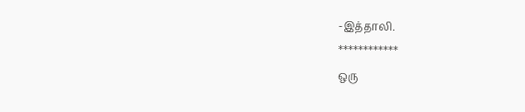-இத்தாலி.
************
ஒரு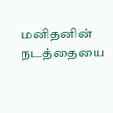மனிதனின் நடத்தையை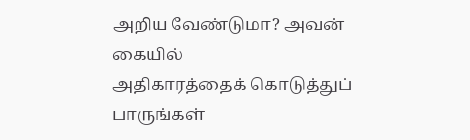அறிய வேண்டுமா? அவன் கையில்
அதிகாரத்தைக் கொடுத்துப் பாருங்கள்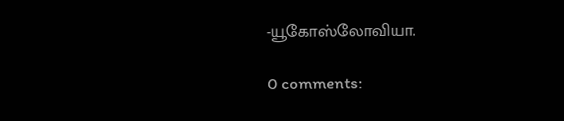-யூகோஸ்லோவியா.

0 comments: